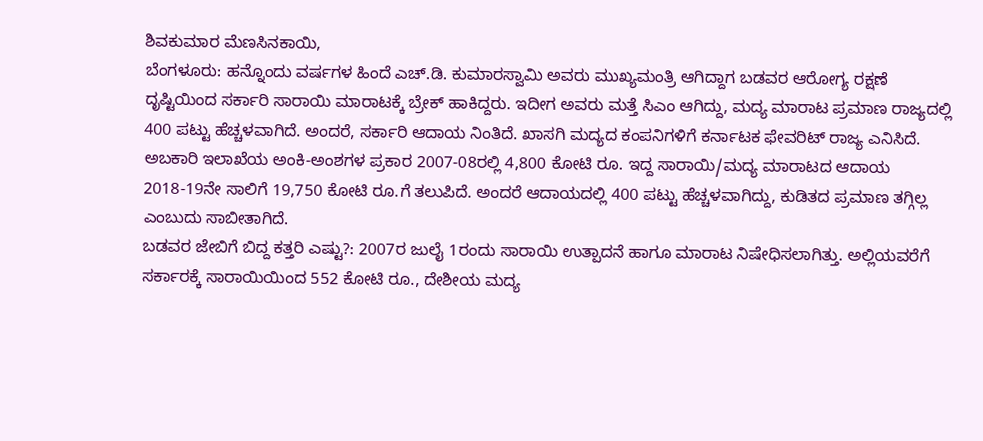ಶಿವಕುಮಾರ ಮೆಣಸಿನಕಾಯಿ,
ಬೆಂಗಳೂರು: ಹನ್ನೊಂದು ವರ್ಷಗಳ ಹಿಂದೆ ಎಚ್.ಡಿ. ಕುಮಾರಸ್ವಾಮಿ ಅವರು ಮುಖ್ಯಮಂತ್ರಿ ಆಗಿದ್ದಾಗ ಬಡವರ ಆರೋಗ್ಯ ರಕ್ಷಣೆ ದೃಷ್ಟಿಯಿಂದ ಸರ್ಕಾರಿ ಸಾರಾಯಿ ಮಾರಾಟಕ್ಕೆ ಬ್ರೇಕ್ ಹಾಕಿದ್ದರು. ಇದೀಗ ಅವರು ಮತ್ತೆ ಸಿಎಂ ಆಗಿದ್ದು, ಮದ್ಯ ಮಾರಾಟ ಪ್ರಮಾಣ ರಾಜ್ಯದಲ್ಲಿ 400 ಪಟ್ಟು ಹೆಚ್ಚಳವಾಗಿದೆ. ಅಂದರೆ, ಸರ್ಕಾರಿ ಆದಾಯ ನಿಂತಿದೆ. ಖಾಸಗಿ ಮದ್ಯದ ಕಂಪನಿಗಳಿಗೆ ಕರ್ನಾಟಕ ಫೇವರಿಟ್ ರಾಜ್ಯ ಎನಿಸಿದೆ.
ಅಬಕಾರಿ ಇಲಾಖೆಯ ಅಂಕಿ-ಅಂಶಗಳ ಪ್ರಕಾರ 2007-08ರಲ್ಲಿ 4,800 ಕೋಟಿ ರೂ. ಇದ್ದ ಸಾರಾಯಿ/ಮದ್ಯ ಮಾರಾಟದ ಆದಾಯ 2018-19ನೇ ಸಾಲಿಗೆ 19,750 ಕೋಟಿ ರೂ.ಗೆ ತಲುಪಿದೆ. ಅಂದರೆ ಆದಾಯದಲ್ಲಿ 400 ಪಟ್ಟು ಹೆಚ್ಚಳವಾಗಿದ್ದು, ಕುಡಿತದ ಪ್ರಮಾಣ ತಗ್ಗಿಲ್ಲ ಎಂಬುದು ಸಾಬೀತಾಗಿದೆ.
ಬಡವರ ಜೇಬಿಗೆ ಬಿದ್ದ ಕತ್ತರಿ ಎಷ್ಟು?: 2007ರ ಜುಲೈ 1ರಂದು ಸಾರಾಯಿ ಉತ್ಪಾದನೆ ಹಾಗೂ ಮಾರಾಟ ನಿಷೇಧಿಸಲಾಗಿತ್ತು. ಅಲ್ಲಿಯವರೆಗೆ ಸರ್ಕಾರಕ್ಕೆ ಸಾರಾಯಿಯಿಂದ 552 ಕೋಟಿ ರೂ., ದೇಶೀಯ ಮದ್ಯ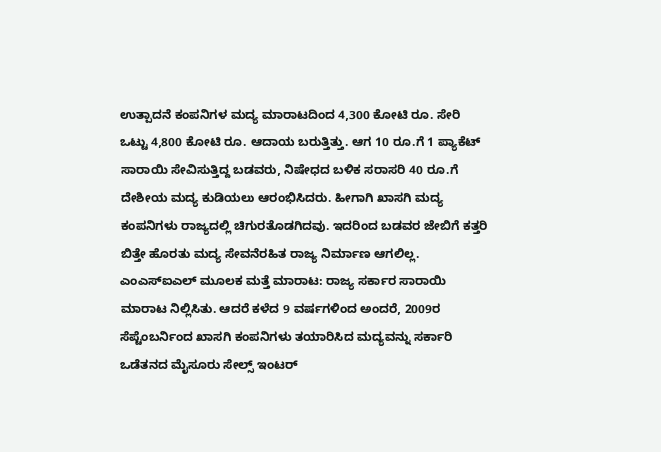ಉತ್ಪಾದನೆ ಕಂಪನಿಗಳ ಮದ್ಯ ಮಾರಾಟದಿಂದ 4,300 ಕೋಟಿ ರೂ. ಸೇರಿ ಒಟ್ಟು 4,800 ಕೋಟಿ ರೂ. ಆದಾಯ ಬರುತ್ತಿತ್ತು. ಆಗ 10 ರೂ.ಗೆ 1 ಪ್ಯಾಕೆಟ್ ಸಾರಾಯಿ ಸೇವಿಸುತ್ತಿದ್ದ ಬಡವರು, ನಿಷೇಧದ ಬಳಿಕ ಸರಾಸರಿ 40 ರೂ.ಗೆ ದೇಶೀಯ ಮದ್ಯ ಕುಡಿಯಲು ಆರಂಭಿಸಿದರು. ಹೀಗಾಗಿ ಖಾಸಗಿ ಮದ್ಯ ಕಂಪನಿಗಳು ರಾಜ್ಯದಲ್ಲಿ ಚಿಗುರತೊಡಗಿದವು. ಇದರಿಂದ ಬಡವರ ಜೇಬಿಗೆ ಕತ್ತರಿ ಬಿತ್ತೇ ಹೊರತು ಮದ್ಯ ಸೇವನೆರಹಿತ ರಾಜ್ಯ ನಿರ್ಮಾಣ ಆಗಲಿಲ್ಲ.
ಎಂಎಸ್ಐಎಲ್ ಮೂಲಕ ಮತ್ತೆ ಮಾರಾಟ: ರಾಜ್ಯ ಸರ್ಕಾರ ಸಾರಾಯಿ ಮಾರಾಟ ನಿಲ್ಲಿಸಿತು. ಆದರೆ ಕಳೆದ 9 ವರ್ಷಗಳಿಂದ ಅಂದರೆ, 2009ರ ಸೆಪ್ಟೆಂಬರ್ನಿಂದ ಖಾಸಗಿ ಕಂಪನಿಗಳು ತಯಾರಿಸಿದ ಮದ್ಯವನ್ನು ಸರ್ಕಾರಿ ಒಡೆತನದ ಮೈಸೂರು ಸೇಲ್ಸ್ ಇಂಟರ್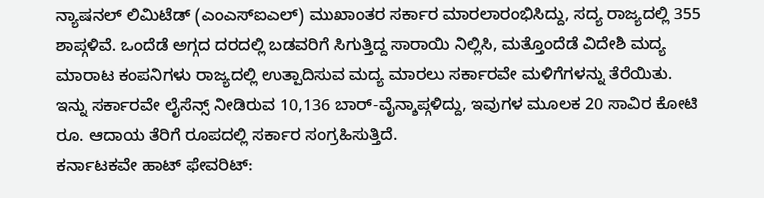ನ್ಯಾಷನಲ್ ಲಿಮಿಟೆಡ್ (ಎಂಎಸ್ಐಎಲ್) ಮುಖಾಂತರ ಸರ್ಕಾರ ಮಾರಲಾರಂಭಿಸಿದ್ದು, ಸದ್ಯ ರಾಜ್ಯದಲ್ಲಿ 355 ಶಾಪ್ಗಳಿವೆ. ಒಂದೆಡೆ ಅಗ್ಗದ ದರದಲ್ಲಿ ಬಡವರಿಗೆ ಸಿಗುತ್ತಿದ್ದ ಸಾರಾಯಿ ನಿಲ್ಲಿಸಿ, ಮತ್ತೊಂದೆಡೆ ವಿದೇಶಿ ಮದ್ಯ ಮಾರಾಟ ಕಂಪನಿಗಳು ರಾಜ್ಯದಲ್ಲಿ ಉತ್ಪಾದಿಸುವ ಮದ್ಯ ಮಾರಲು ಸರ್ಕಾರವೇ ಮಳಿಗೆಗಳನ್ನು ತೆರೆಯಿತು. ಇನ್ನು ಸರ್ಕಾರವೇ ಲೈಸೆನ್ಸ್ ನೀಡಿರುವ 10,136 ಬಾರ್-ವೈನ್ಶಾಪ್ಗಳಿದ್ದು, ಇವುಗಳ ಮೂಲಕ 20 ಸಾವಿರ ಕೋಟಿ ರೂ. ಆದಾಯ ತೆರಿಗೆ ರೂಪದಲ್ಲಿ ಸರ್ಕಾರ ಸಂಗ್ರಹಿಸುತ್ತಿದೆ.
ಕರ್ನಾಟಕವೇ ಹಾಟ್ ಫೇವರಿಟ್: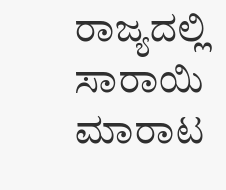ರಾಜ್ಯದಲ್ಲಿ ಸಾರಾಯಿ ಮಾರಾಟ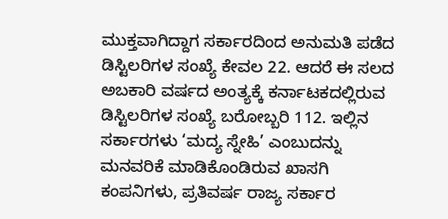ಮುಕ್ತವಾಗಿದ್ದಾಗ ಸರ್ಕಾರದಿಂದ ಅನುಮತಿ ಪಡೆದ ಡಿಸ್ಟಿಲರಿಗಳ ಸಂಖ್ಯೆ ಕೇವಲ 22. ಆದರೆ ಈ ಸಲದ ಅಬಕಾರಿ ವರ್ಷದ ಅಂತ್ಯಕ್ಕೆ ಕರ್ನಾಟಕದಲ್ಲಿರುವ ಡಿಸ್ಟಿಲರಿಗಳ ಸಂಖ್ಯೆ ಬರೋಬ್ಬರಿ 112. ಇಲ್ಲಿನ ಸರ್ಕಾರಗಳು ‘ಮದ್ಯ ಸ್ನೇಹಿ’ ಎಂಬುದನ್ನು ಮನವರಿಕೆ ಮಾಡಿಕೊಂಡಿರುವ ಖಾಸಗಿ ಕಂಪನಿಗಳು, ಪ್ರತಿವರ್ಷ ರಾಜ್ಯ ಸರ್ಕಾರ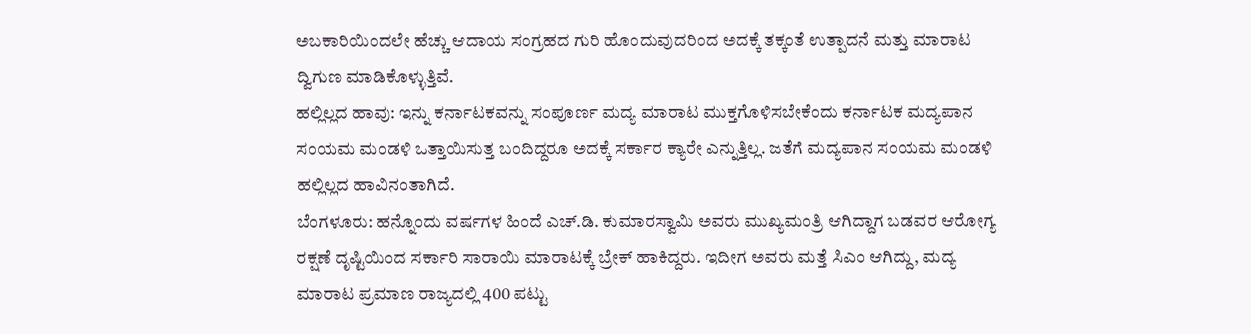ಅಬಕಾರಿಯಿಂದಲೇ ಹೆಚ್ಚು ಆದಾಯ ಸಂಗ್ರಹದ ಗುರಿ ಹೊಂದುವುದರಿಂದ ಅದಕ್ಕೆ ತಕ್ಕಂತೆ ಉತ್ಪಾದನೆ ಮತ್ತು ಮಾರಾಟ ದ್ವಿಗುಣ ಮಾಡಿಕೊಳ್ಳುತ್ತಿವೆ.
ಹಲ್ಲಿಲ್ಲದ ಹಾವು: ಇನ್ನು ಕರ್ನಾಟಕವನ್ನು ಸಂಪೂರ್ಣ ಮದ್ಯ ಮಾರಾಟ ಮುಕ್ತಗೊಳಿಸಬೇಕೆಂದು ಕರ್ನಾಟಕ ಮದ್ಯಪಾನ ಸಂಯಮ ಮಂಡಳಿ ಒತ್ತಾಯಿಸುತ್ತ ಬಂದಿದ್ದರೂ ಅದಕ್ಕೆ ಸರ್ಕಾರ ಕ್ಯಾರೇ ಎನ್ನುತ್ತಿಲ್ಲ. ಜತೆಗೆ ಮದ್ಯಪಾನ ಸಂಯಮ ಮಂಡಳಿ ಹಲ್ಲಿಲ್ಲದ ಹಾವಿನಂತಾಗಿದೆ.
ಬೆಂಗಳೂರು: ಹನ್ನೊಂದು ವರ್ಷಗಳ ಹಿಂದೆ ಎಚ್.ಡಿ. ಕುಮಾರಸ್ವಾಮಿ ಅವರು ಮುಖ್ಯಮಂತ್ರಿ ಆಗಿದ್ದಾಗ ಬಡವರ ಆರೋಗ್ಯ ರಕ್ಷಣೆ ದೃಷ್ಟಿಯಿಂದ ಸರ್ಕಾರಿ ಸಾರಾಯಿ ಮಾರಾಟಕ್ಕೆ ಬ್ರೇಕ್ ಹಾಕಿದ್ದರು. ಇದೀಗ ಅವರು ಮತ್ತೆ ಸಿಎಂ ಆಗಿದ್ದು, ಮದ್ಯ ಮಾರಾಟ ಪ್ರಮಾಣ ರಾಜ್ಯದಲ್ಲಿ 400 ಪಟ್ಟು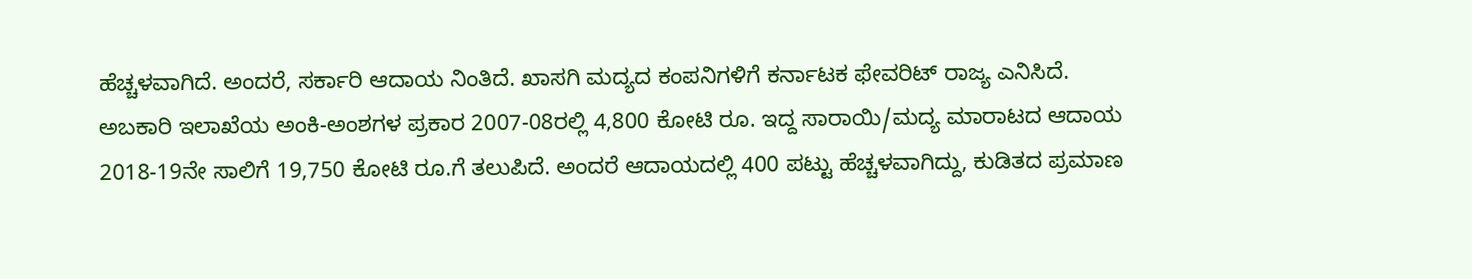ಹೆಚ್ಚಳವಾಗಿದೆ. ಅಂದರೆ, ಸರ್ಕಾರಿ ಆದಾಯ ನಿಂತಿದೆ. ಖಾಸಗಿ ಮದ್ಯದ ಕಂಪನಿಗಳಿಗೆ ಕರ್ನಾಟಕ ಫೇವರಿಟ್ ರಾಜ್ಯ ಎನಿಸಿದೆ.
ಅಬಕಾರಿ ಇಲಾಖೆಯ ಅಂಕಿ-ಅಂಶಗಳ ಪ್ರಕಾರ 2007-08ರಲ್ಲಿ 4,800 ಕೋಟಿ ರೂ. ಇದ್ದ ಸಾರಾಯಿ/ಮದ್ಯ ಮಾರಾಟದ ಆದಾಯ 2018-19ನೇ ಸಾಲಿಗೆ 19,750 ಕೋಟಿ ರೂ.ಗೆ ತಲುಪಿದೆ. ಅಂದರೆ ಆದಾಯದಲ್ಲಿ 400 ಪಟ್ಟು ಹೆಚ್ಚಳವಾಗಿದ್ದು, ಕುಡಿತದ ಪ್ರಮಾಣ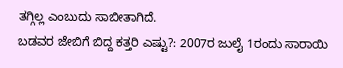ತಗ್ಗಿಲ್ಲ ಎಂಬುದು ಸಾಬೀತಾಗಿದೆ.
ಬಡವರ ಜೇಬಿಗೆ ಬಿದ್ದ ಕತ್ತರಿ ಎಷ್ಟು?: 2007ರ ಜುಲೈ 1ರಂದು ಸಾರಾಯಿ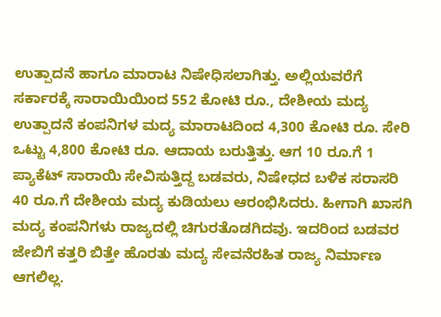ಉತ್ಪಾದನೆ ಹಾಗೂ ಮಾರಾಟ ನಿಷೇಧಿಸಲಾಗಿತ್ತು. ಅಲ್ಲಿಯವರೆಗೆ ಸರ್ಕಾರಕ್ಕೆ ಸಾರಾಯಿಯಿಂದ 552 ಕೋಟಿ ರೂ., ದೇಶೀಯ ಮದ್ಯ ಉತ್ಪಾದನೆ ಕಂಪನಿಗಳ ಮದ್ಯ ಮಾರಾಟದಿಂದ 4,300 ಕೋಟಿ ರೂ. ಸೇರಿ ಒಟ್ಟು 4,800 ಕೋಟಿ ರೂ. ಆದಾಯ ಬರುತ್ತಿತ್ತು. ಆಗ 10 ರೂ.ಗೆ 1 ಪ್ಯಾಕೆಟ್ ಸಾರಾಯಿ ಸೇವಿಸುತ್ತಿದ್ದ ಬಡವರು, ನಿಷೇಧದ ಬಳಿಕ ಸರಾಸರಿ 40 ರೂ.ಗೆ ದೇಶೀಯ ಮದ್ಯ ಕುಡಿಯಲು ಆರಂಭಿಸಿದರು. ಹೀಗಾಗಿ ಖಾಸಗಿ ಮದ್ಯ ಕಂಪನಿಗಳು ರಾಜ್ಯದಲ್ಲಿ ಚಿಗುರತೊಡಗಿದವು. ಇದರಿಂದ ಬಡವರ ಜೇಬಿಗೆ ಕತ್ತರಿ ಬಿತ್ತೇ ಹೊರತು ಮದ್ಯ ಸೇವನೆರಹಿತ ರಾಜ್ಯ ನಿರ್ಮಾಣ ಆಗಲಿಲ್ಲ.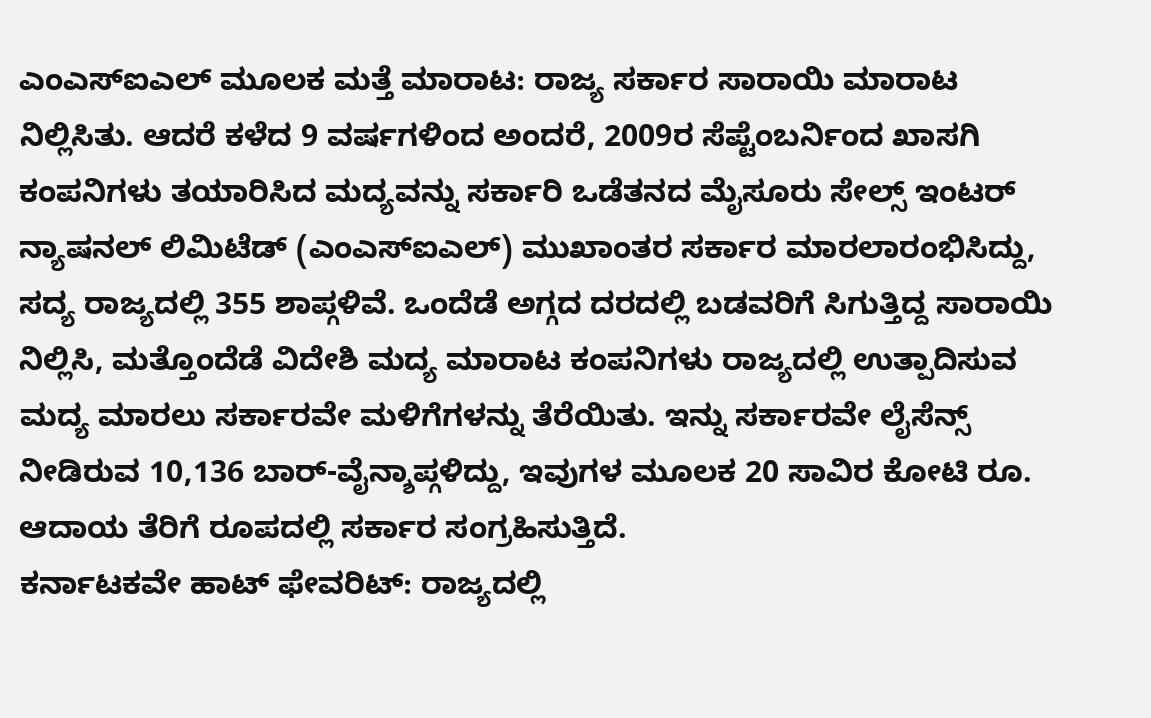ಎಂಎಸ್ಐಎಲ್ ಮೂಲಕ ಮತ್ತೆ ಮಾರಾಟ: ರಾಜ್ಯ ಸರ್ಕಾರ ಸಾರಾಯಿ ಮಾರಾಟ ನಿಲ್ಲಿಸಿತು. ಆದರೆ ಕಳೆದ 9 ವರ್ಷಗಳಿಂದ ಅಂದರೆ, 2009ರ ಸೆಪ್ಟೆಂಬರ್ನಿಂದ ಖಾಸಗಿ ಕಂಪನಿಗಳು ತಯಾರಿಸಿದ ಮದ್ಯವನ್ನು ಸರ್ಕಾರಿ ಒಡೆತನದ ಮೈಸೂರು ಸೇಲ್ಸ್ ಇಂಟರ್ ನ್ಯಾಷನಲ್ ಲಿಮಿಟೆಡ್ (ಎಂಎಸ್ಐಎಲ್) ಮುಖಾಂತರ ಸರ್ಕಾರ ಮಾರಲಾರಂಭಿಸಿದ್ದು, ಸದ್ಯ ರಾಜ್ಯದಲ್ಲಿ 355 ಶಾಪ್ಗಳಿವೆ. ಒಂದೆಡೆ ಅಗ್ಗದ ದರದಲ್ಲಿ ಬಡವರಿಗೆ ಸಿಗುತ್ತಿದ್ದ ಸಾರಾಯಿ ನಿಲ್ಲಿಸಿ, ಮತ್ತೊಂದೆಡೆ ವಿದೇಶಿ ಮದ್ಯ ಮಾರಾಟ ಕಂಪನಿಗಳು ರಾಜ್ಯದಲ್ಲಿ ಉತ್ಪಾದಿಸುವ ಮದ್ಯ ಮಾರಲು ಸರ್ಕಾರವೇ ಮಳಿಗೆಗಳನ್ನು ತೆರೆಯಿತು. ಇನ್ನು ಸರ್ಕಾರವೇ ಲೈಸೆನ್ಸ್ ನೀಡಿರುವ 10,136 ಬಾರ್-ವೈನ್ಶಾಪ್ಗಳಿದ್ದು, ಇವುಗಳ ಮೂಲಕ 20 ಸಾವಿರ ಕೋಟಿ ರೂ. ಆದಾಯ ತೆರಿಗೆ ರೂಪದಲ್ಲಿ ಸರ್ಕಾರ ಸಂಗ್ರಹಿಸುತ್ತಿದೆ.
ಕರ್ನಾಟಕವೇ ಹಾಟ್ ಫೇವರಿಟ್: ರಾಜ್ಯದಲ್ಲಿ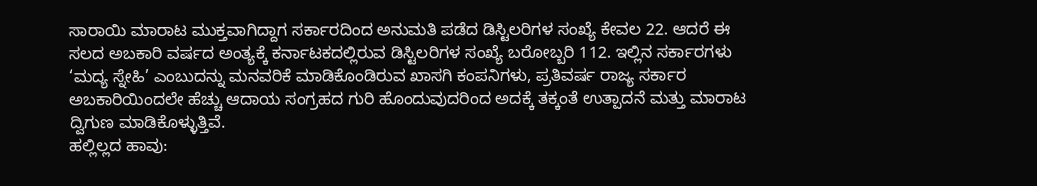ಸಾರಾಯಿ ಮಾರಾಟ ಮುಕ್ತವಾಗಿದ್ದಾಗ ಸರ್ಕಾರದಿಂದ ಅನುಮತಿ ಪಡೆದ ಡಿಸ್ಟಿಲರಿಗಳ ಸಂಖ್ಯೆ ಕೇವಲ 22. ಆದರೆ ಈ ಸಲದ ಅಬಕಾರಿ ವರ್ಷದ ಅಂತ್ಯಕ್ಕೆ ಕರ್ನಾಟಕದಲ್ಲಿರುವ ಡಿಸ್ಟಿಲರಿಗಳ ಸಂಖ್ಯೆ ಬರೋಬ್ಬರಿ 112. ಇಲ್ಲಿನ ಸರ್ಕಾರಗಳು ‘ಮದ್ಯ ಸ್ನೇಹಿ’ ಎಂಬುದನ್ನು ಮನವರಿಕೆ ಮಾಡಿಕೊಂಡಿರುವ ಖಾಸಗಿ ಕಂಪನಿಗಳು, ಪ್ರತಿವರ್ಷ ರಾಜ್ಯ ಸರ್ಕಾರ ಅಬಕಾರಿಯಿಂದಲೇ ಹೆಚ್ಚು ಆದಾಯ ಸಂಗ್ರಹದ ಗುರಿ ಹೊಂದುವುದರಿಂದ ಅದಕ್ಕೆ ತಕ್ಕಂತೆ ಉತ್ಪಾದನೆ ಮತ್ತು ಮಾರಾಟ ದ್ವಿಗುಣ ಮಾಡಿಕೊಳ್ಳುತ್ತಿವೆ.
ಹಲ್ಲಿಲ್ಲದ ಹಾವು: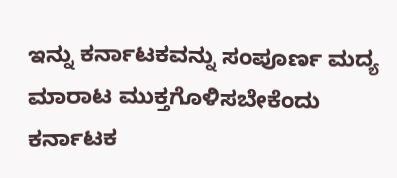ಇನ್ನು ಕರ್ನಾಟಕವನ್ನು ಸಂಪೂರ್ಣ ಮದ್ಯ ಮಾರಾಟ ಮುಕ್ತಗೊಳಿಸಬೇಕೆಂದು ಕರ್ನಾಟಕ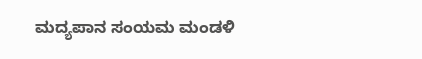ಮದ್ಯಪಾನ ಸಂಯಮ ಮಂಡಳಿ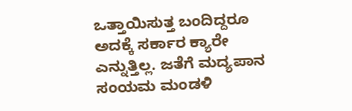ಒತ್ತಾಯಿಸುತ್ತ ಬಂದಿದ್ದರೂ ಅದಕ್ಕೆ ಸರ್ಕಾರ ಕ್ಯಾರೇ ಎನ್ನುತ್ತಿಲ್ಲ. ಜತೆಗೆ ಮದ್ಯಪಾನ ಸಂಯಮ ಮಂಡಳಿ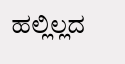ಹಲ್ಲಿಲ್ಲದ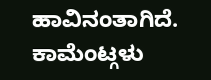ಹಾವಿನಂತಾಗಿದೆ.
ಕಾಮೆಂಟ್ಗಳು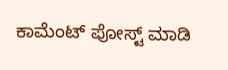ಕಾಮೆಂಟ್ ಪೋಸ್ಟ್ ಮಾಡಿ